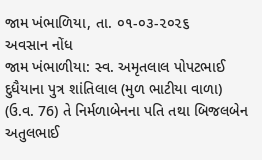જામ ખંભાળિયા, તા. ૦૧-૦૩-૨૦૨૬
અવસાન નોંધ
જામ ખંભાળીયા: સ્વ. અમૃતલાલ પોપટભાઈ દુધૈયાના પુત્ર શાંતિલાલ (મુળ ભાટીયા વાળા) (ઉ.વ. 76) તે નિર્મળાબેનના પતિ તથા બિજલબેન અતુલભાઈ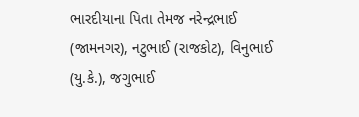ભારદીયાના પિતા તેમજ નરેન્દ્રભાઈ (જામનગર), નટુભાઈ (રાજકોટ), વિનુભાઈ (યુ.કે.), જગુભાઈ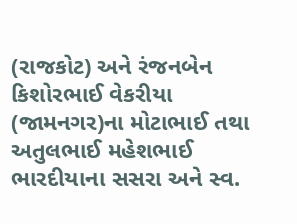(રાજકોટ) અને રંજનબેન કિશોરભાઈ વેકરીયા (જામનગર)ના મોટાભાઈ તથા અતુલભાઈ મહેશભાઈ ભારદીયાના સસરા અને સ્વ.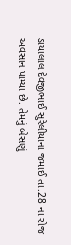ડાયાલાલ દેવજીભાઈ સુરેલીયાના જમાઈ તા.28 ના રોજ અવસાન પામ્યા છે. તેમનું બેસણું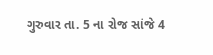ગુરુવાર તા. 5 ના રોજ સાંજે 4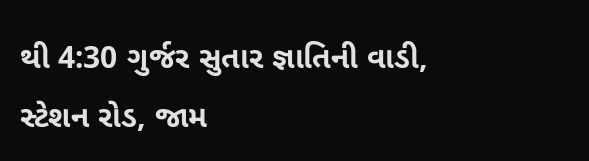થી 4:30 ગુર્જર સુતાર જ્ઞાતિની વાડી, સ્ટેશન રોડ, જામ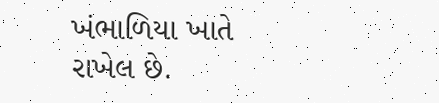ખંભાળિયા ખાતે રાખેલ છે.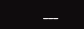___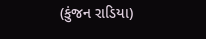(કુંજન રાડિયા)